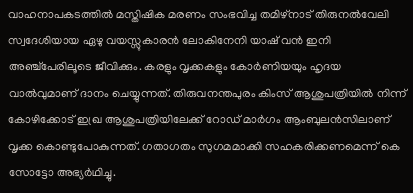വാഹനാപകടത്തിൽ മസ്തിഷിക മരണം സംഭവിച്ച തമിഴ്നാട് തിരുനൽവേലി സ്വദേശിയായ ഏഴു വയസ്സുകാരൻ ലോകിനേനി യാഷ് വൻ ഇനി അഞ്ച്പേരിലൂടെ ജീവിക്കും. കരളും വൃക്കകളും കോർണിയയും ഹൃദയ വാൽവുമാണ് ദാനം ചെയ്യുന്നത്. തിരുവനന്തപുരം കിംസ് ആശുപത്രിയിൽ നിന്ന് കോഴിക്കോട് ഇഖ്ര ആശുപത്രിയിലേക്ക് റോഡ് മാർഗം ആംബുലൻസിലാണ് വൃക്ക കൊണ്ടുപോകുന്നത്. ഗതാഗതം സുഗമമാക്കി സഹകരിക്കണമെന്ന് കെ സോട്ടോ അഭ്യർഥിച്ചു.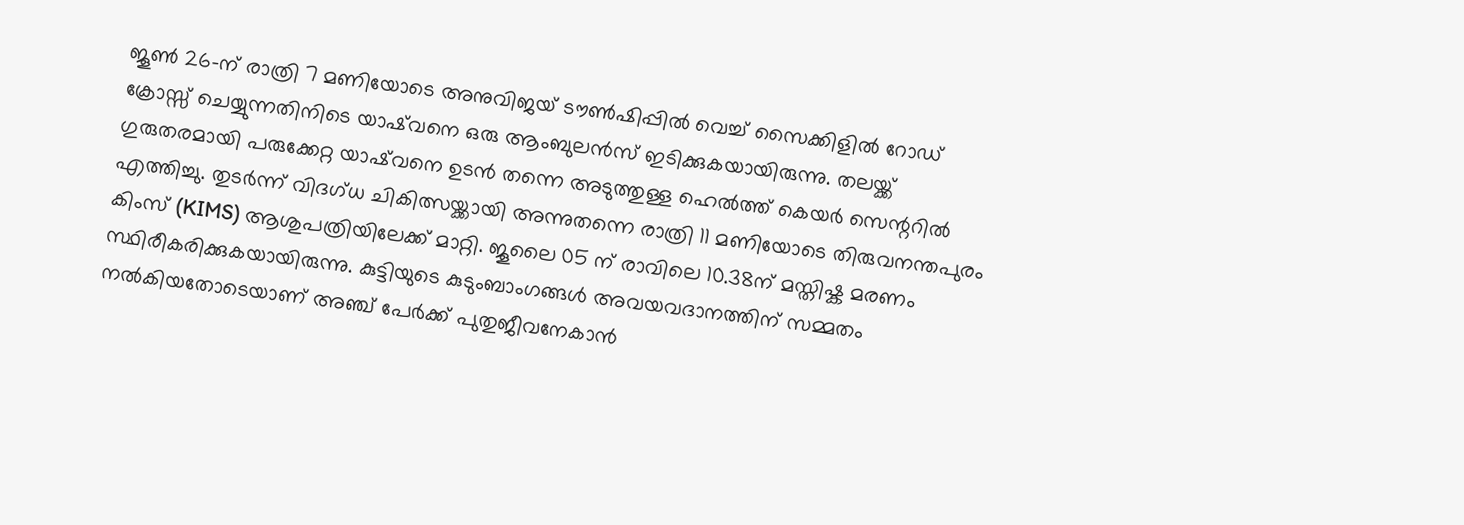ജൂൺ 26-ന് രാത്രി 7 മണിയോടെ അനുവിജയ് ടൗൺഷിപ്പിൽ വെച്ച് സൈക്കിളിൽ റോഡ് ക്രോസ്സ് ചെയ്യുന്നതിനിടെ യാഷ്‌വനെ ഒരു ആംബുലൻസ് ഇടിക്കുകയായിരുന്നു. തലയ്ക്ക് ഗുരുതരമായി പരുക്കേറ്റ യാഷ്‌വനെ ഉടൻ തന്നെ അടുത്തുള്ള ഹെൽത്ത് കെയർ സെന്ററിൽ എത്തിച്ചു. തുടർന്ന് വിദഗ്ധ ചികിത്സയ്ക്കായി അന്നുതന്നെ രാത്രി 11 മണിയോടെ തിരുവനന്തപുരം കിംസ് (KIMS) ആശുപത്രിയിലേക്ക് മാറ്റി. ജൂലൈ 05 ന് രാവിലെ 10.38ന് മസ്തിഷ്ക മരണം സ്ഥിരീകരിക്കുകയായിരുന്നു. കുട്ടിയുടെ കുടുംബാംഗങ്ങൾ അവയവദാനത്തിന് സമ്മതം നൽകിയതോടെയാണ് അഞ്ച് പേർക്ക് പുതുജീവനേകാൻ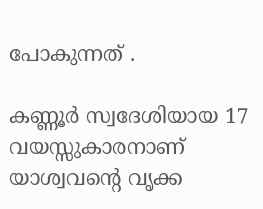പോകുന്നത് .

കണ്ണൂർ സ്വദേശിയായ 17 വയസ്സുകാരനാണ് യാശ്വവന്റെ വൃക്ക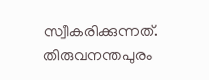സ്വീകരിക്കുന്നത്. തിരുവനന്തപുരം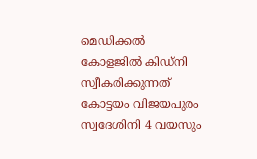മെഡിക്കൽ കോളജിൽ കിഡ്നി സ്വീകരിക്കുന്നത് കോട്ടയം വിജയപുരം സ്വദേശിനി 4 വയസും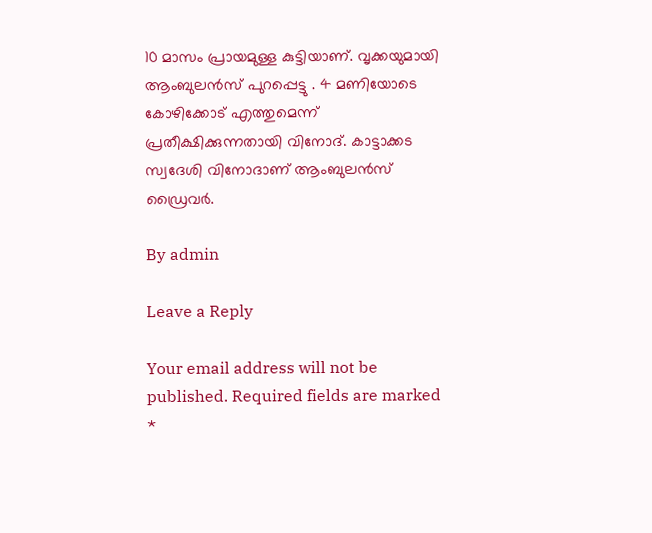10 മാസം പ്രായമുള്ള കുട്ടിയാണ്. വൃക്കയുമായി ആംബുലൻസ് പുറപ്പെട്ടു . 4 മണിയോടെ കോഴിക്കോട് എത്തുമെന്ന് പ്രതീക്ഷിക്കുന്നതായി വിനോദ്. കാട്ടാക്കട സ്വദേശി വിനോദാണ് ആംബുലൻസ് ഡ്രൈവർ.

By admin

Leave a Reply

Your email address will not be published. Required fields are marked *